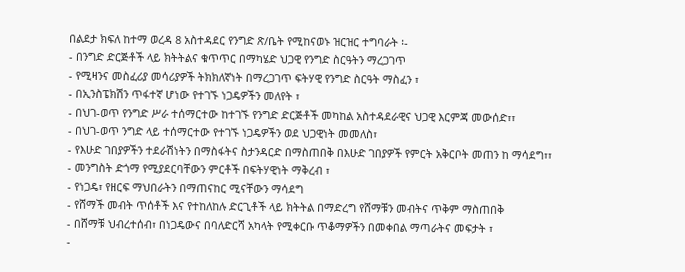በልደታ ክፍለ ከተማ ወረዳ 8 አስተዳደር የንግድ ጽ/ቤት የሚከናወኑ ዝርዝር ተግባራት ፡-
- በንግድ ድርጅቶች ላይ ክትትልና ቁጥጥር በማካሄድ ህጋዊ የንግድ ስርዓትን ማረጋገጥ
- የሚዛንና መስፈሪያ መሳሪያዎች ትክክለኛነት በማረጋገጥ ፍትሃዊ የንግድ ስርዓት ማስፈን ፣
- በኢንስፔክሽን ጥፋተኛ ሆነው የተገኙ ነጋዴዎችን መለየት ፣
- በህገ-ወጥ የንግድ ሥራ ተሰማርተው ከተገኙ የንግድ ድርጅቶች መካከል አስተዳደራዊና ህጋዊ እርምጃ መውሰድ፣፣
- በህገ-ወጥ ንግድ ላይ ተሰማርተው የተገኙ ነጋዴዎችን ወደ ህጋዊነት መመለስ፣
- የእሁድ ገበያዎችን ተደራሽነትን በማስፋትና ስታንዳርድ በማስጠበቅ በእሁድ ገበያዎች የምርት አቅርቦት መጠን ከ ማሳደግ፣፣
- መንግስት ድጎማ የሚያደርባቸውን ምርቶች በፍትሃዊነት ማቅረብ ፣
- የነጋዴ፣ የዘርፍ ማህበራትን በማጠናከር ሚናቸውን ማሳደግ
- የሸማች መብት ጥሰቶች እና የተከለከሉ ድርጊቶች ላይ ክትትል በማድረግ የሸማቹን መብትና ጥቅም ማስጠበቅ
- በሸማቹ ህብረተሰብ፣ በነጋዴውና በባለድርሻ አካላት የሚቀርቡ ጥቆማዎችን በመቀበል ማጣራትና መፍታት ፣
-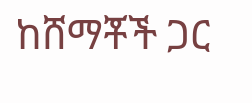ከሸማቾች ጋር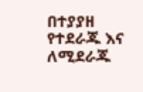በተያያዘ የተደራጁ እና ለሚደራጁ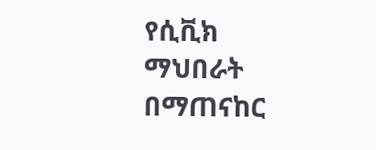የሲቪክ ማህበራት በማጠናከር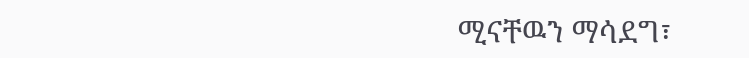ሚናቸዉን ማሳደግ፣